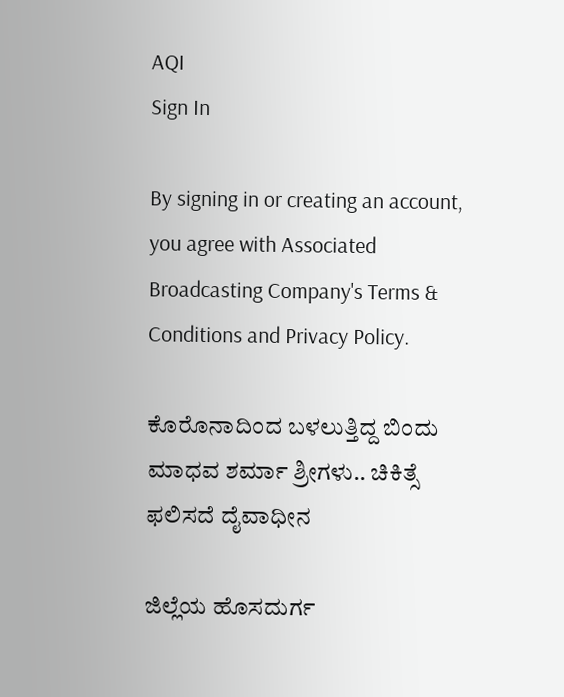AQI
Sign In

By signing in or creating an account, you agree with Associated Broadcasting Company's Terms & Conditions and Privacy Policy.

ಕೊರೊನಾದಿಂದ ಬಳಲುತ್ತಿದ್ದ ಬಿಂದು ಮಾಧವ ಶರ್ಮಾ ಶ್ರೀಗಳು.. ಚಿಕಿತ್ಸೆ ಫಲಿಸದೆ ದೈವಾಧೀನ

ಜಿಲ್ಲೆಯ ಹೊಸದುರ್ಗ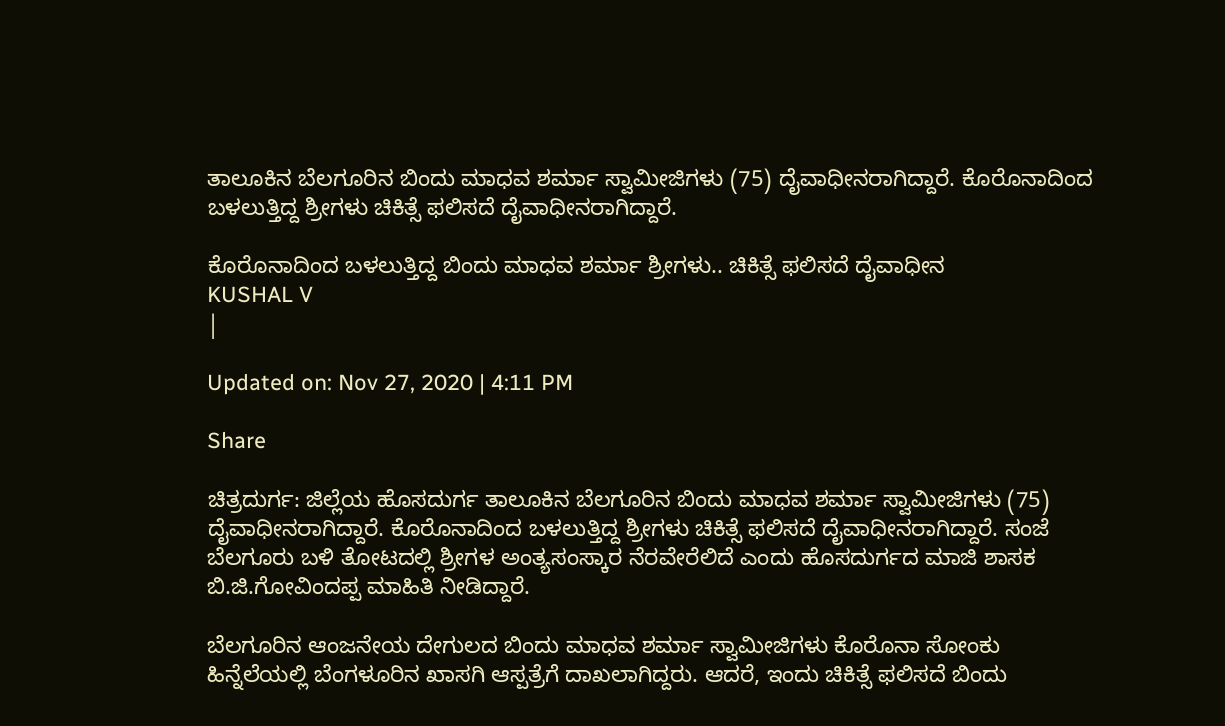ತಾಲೂಕಿನ ಬೆಲಗೂರಿನ ಬಿಂದು ಮಾಧವ ಶರ್ಮಾ ಸ್ವಾಮೀಜಿಗಳು (75) ದೈವಾಧೀನರಾಗಿದ್ದಾರೆ. ಕೊರೊನಾದಿಂದ ಬಳಲುತ್ತಿದ್ದ ಶ್ರೀಗಳು ಚಿಕಿತ್ಸೆ ಫಲಿಸದೆ ದೈವಾಧೀನರಾಗಿದ್ದಾರೆ.

ಕೊರೊನಾದಿಂದ ಬಳಲುತ್ತಿದ್ದ ಬಿಂದು ಮಾಧವ ಶರ್ಮಾ ಶ್ರೀಗಳು.. ಚಿಕಿತ್ಸೆ ಫಲಿಸದೆ ದೈವಾಧೀನ
KUSHAL V
|

Updated on: Nov 27, 2020 | 4:11 PM

Share

ಚಿತ್ರದುರ್ಗ: ಜಿಲ್ಲೆಯ ಹೊಸದುರ್ಗ ತಾಲೂಕಿನ ಬೆಲಗೂರಿನ ಬಿಂದು ಮಾಧವ ಶರ್ಮಾ ಸ್ವಾಮೀಜಿಗಳು (75) ದೈವಾಧೀನರಾಗಿದ್ದಾರೆ. ಕೊರೊನಾದಿಂದ ಬಳಲುತ್ತಿದ್ದ ಶ್ರೀಗಳು ಚಿಕಿತ್ಸೆ ಫಲಿಸದೆ ದೈವಾಧೀನರಾಗಿದ್ದಾರೆ. ಸಂಜೆ ಬೆಲಗೂರು ಬಳಿ ತೋಟದಲ್ಲಿ ಶ್ರೀಗಳ ಅಂತ್ಯಸಂಸ್ಕಾರ ನೆರವೇರೆಲಿದೆ ಎಂದು ಹೊಸದುರ್ಗದ ಮಾಜಿ ಶಾಸಕ ಬಿ.ಜಿ.ಗೋವಿಂದಪ್ಪ ಮಾಹಿತಿ ನೀಡಿದ್ದಾರೆ.

ಬೆಲಗೂರಿನ ಆಂಜನೇಯ ದೇಗುಲದ ಬಿಂದು ಮಾಧವ ಶರ್ಮಾ ಸ್ವಾಮೀಜಿಗಳು ಕೊರೊನಾ ಸೋಂಕು ಹಿನ್ನೆಲೆಯಲ್ಲಿ ಬೆಂಗಳೂರಿನ ಖಾಸಗಿ ಆಸ್ಪತ್ರೆಗೆ ದಾಖಲಾಗಿದ್ದರು. ಆದರೆ, ಇಂದು ಚಿಕಿತ್ಸೆ ಫಲಿಸದೆ ಬಿಂದು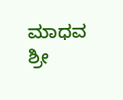ಮಾಧವ ಶ್ರೀ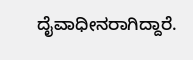ದೈವಾಧೀನರಾಗಿದ್ದಾರೆ.